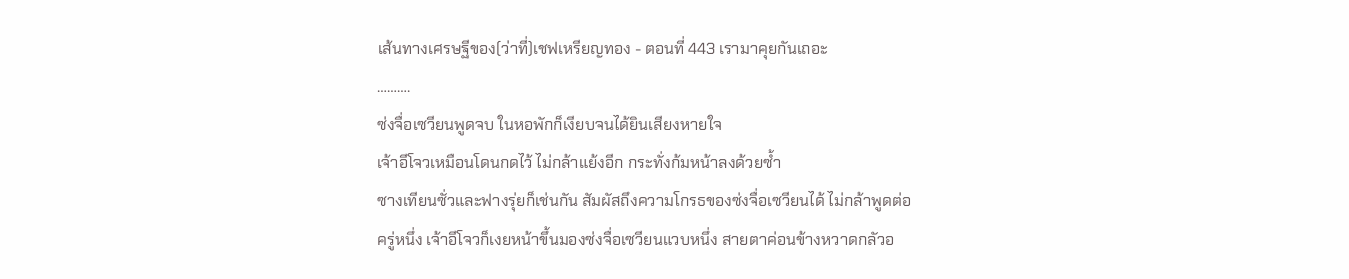เส้นทางเศรษฐีของ(ว่าที่)เชฟเหรียญทอง - ตอนที่ 443 เรามาคุยกันเถอะ
……….
ซ่งจื่อเซวียนพูดจบ ในหอพักก็เงียบจนได้ยินเสียงหายใจ
เจ้าอีโจวเหมือนโดนกดไว้ ไม่กล้าแย้งอีก กระทั่งก้มหน้าลงด้วยซ้ำ
ซางเทียนซั่วและฟางรุ่ยก็เช่นกัน สัมผัสถึงความโกรธของซ่งจื่อเซวียนได้ ไม่กล้าพูดต่อ
ครู่หนึ่ง เจ้าอีโจวก็เงยหน้าขึ้นมองซ่งจื่อเซวียนแวบหนึ่ง สายตาค่อนข้างหวาดกลัวอ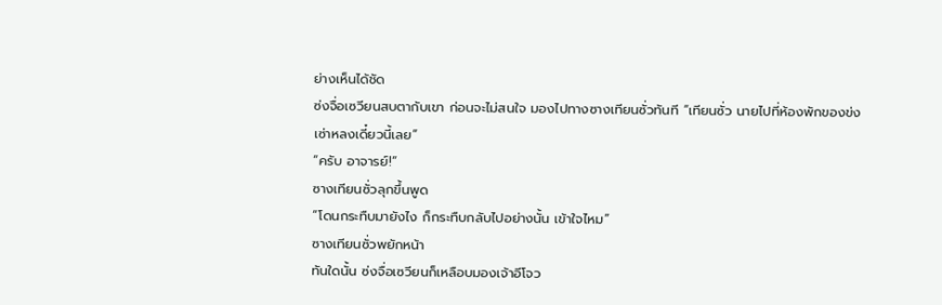ย่างเห็นได้ชัด
ซ่งจื่อเซวียนสบตากับเขา ก่อนจะไม่สนใจ มองไปทางซางเทียนซั่วทันที “เทียนซั่ว นายไปที่ห้องพักของข่งเซ่าหลงเดี๋ยวนี้เลย”
“ครับ อาจารย์!”
ซางเทียนซั่วลุกขึ้นพูด
“โดนกระทืบมายังไง ก็กระทืบกลับไปอย่างนั้น เข้าใจไหม”
ซางเทียนซั่วพยักหน้า
ทันใดนั้น ซ่งจื่อเซวียนก็เหลือบมองเจ้าอีโจว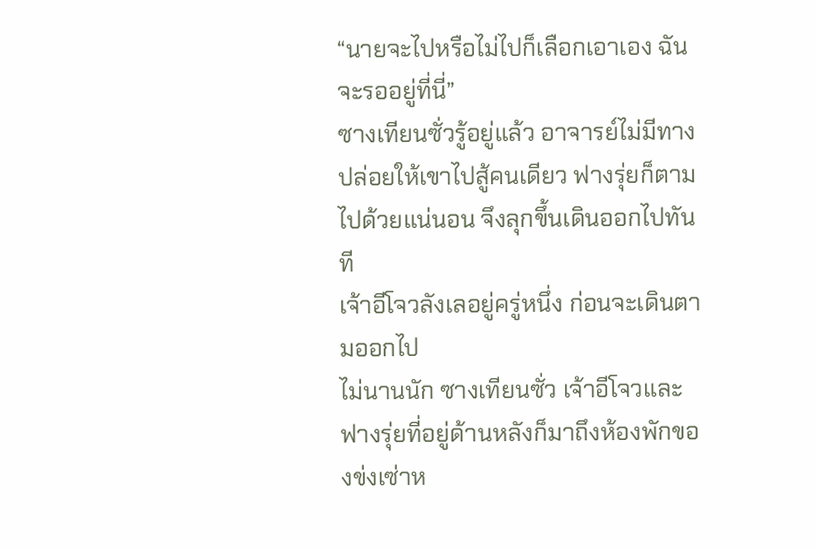“นายจะไปหรือไม่ไปก็เลือกเอาเอง ฉันจะรออยู่ที่นี่”
ซางเทียนซั่วรู้อยู่แล้ว อาจารย์ไม่มีทางปล่อยให้เขาไปสู้คนเดียว ฟางรุ่ยก็ตามไปด้วยแน่นอน จึงลุกขึ้นเดินออกไปทันที
เจ้าอีโจวลังเลอยู่ครู่หนึ่ง ก่อนจะเดินตามออกไป
ไม่นานนัก ซางเทียนซั่ว เจ้าอีโจวและฟางรุ่ยที่อยู่ด้านหลังก็มาถึงห้องพักของข่งเซ่าห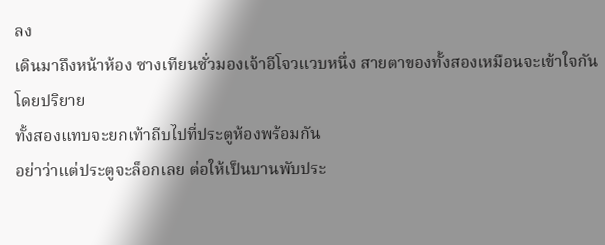ลง
เดินมาถึงหน้าห้อง ซางเทียนซั่วมองเจ้าอีโจวแวบหนึ่ง สายตาของทั้งสองเหมือนจะเข้าใจกันโดยปริยาย
ทั้งสองแทบจะยกเท้าถีบไปที่ประตูห้องพร้อมกัน
อย่าว่าแต่ประตูจะล็อกเลย ต่อให้เป็นบานพับประ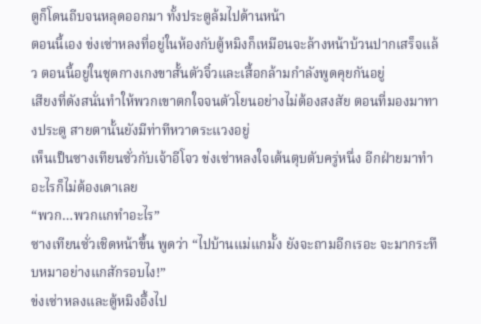ตูก็โดนถีบจนหลุดออกมา ทั้งประตูล้มไปด้านหน้า
ตอนนี้เอง ข่งเซ่าหลงที่อยู่ในห้องกับตู้หมิงก็เหมือนจะล้างหน้าบ้วนปากเสร็จแล้ว ตอนนี้อยู่ในชุดกางเกงขาสั้นตัวจิ๋วและเสื้อกล้ามกำลังพูดคุยกันอยู่
เสียงที่ดังสนั่นทำให้พวกเขาตกใจจนตัวโยนอย่างไม่ต้องสงสัย ตอนที่มองมาทางประตู สายตานั้นยังมีท่าทีหวาดระแวงอยู่
เห็นเป็นซางเทียนซั่วกับเจ้าอีโจว ข่งเซ่าหลงใจเต้นตุบตับครู่หนึ่ง อีกฝ่ายมาทำอะไรก็ไม่ต้องเดาเลย
“พวก…พวกแกทำอะไร”
ซางเทียนซั่วเชิดหน้าขึ้น พูดว่า “ไปบ้านแม่แกมั้ง ยังจะถามอีกเรอะ จะมากระทืบหมาอย่างแกสักรอบไง!”
ข่งเซ่าหลงและตู้หมิงอึ้งไป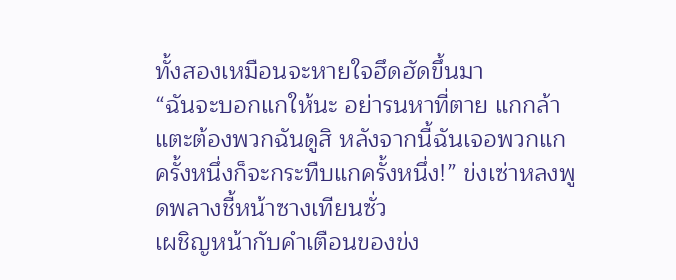ทั้งสองเหมือนจะหายใจฮึดฮัดขึ้นมา
“ฉันจะบอกแกให้นะ อย่ารนหาที่ตาย แกกล้าแตะต้องพวกฉันดูสิ หลังจากนี้ฉันเจอพวกแกครั้งหนึ่งก็จะกระทืบแกครั้งหนึ่ง!” ข่งเซ่าหลงพูดพลางชี้หน้าซางเทียนซั่ว
เผชิญหน้ากับคำเตือนของข่ง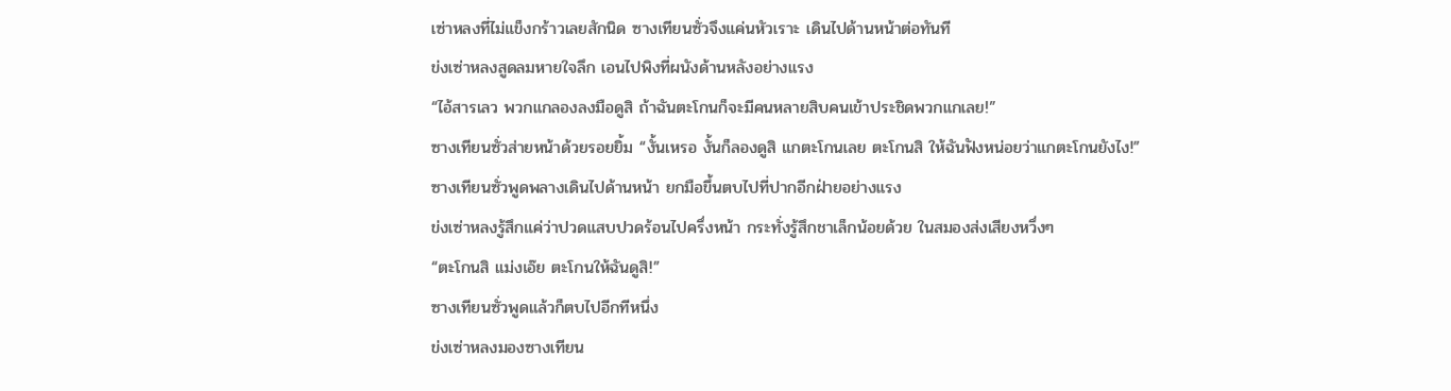เซ่าหลงที่ไม่แข็งกร้าวเลยสักนิด ซางเทียนซั่วจึงแค่นหัวเราะ เดินไปด้านหน้าต่อทันที
ข่งเซ่าหลงสูดลมหายใจลึก เอนไปพิงที่ผนังด้านหลังอย่างแรง
“ไอ้สารเลว พวกแกลองลงมือดูสิ ถ้าฉันตะโกนก็จะมีคนหลายสิบคนเข้าประชิดพวกแกเลย!”
ซางเทียนซั่วส่ายหน้าด้วยรอยยิ้ม “งั้นเหรอ งั้นก็ลองดูสิ แกตะโกนเลย ตะโกนสิ ให้ฉันฟังหน่อยว่าแกตะโกนยังไง!”
ซางเทียนซั่วพูดพลางเดินไปด้านหน้า ยกมือขึ้นตบไปที่ปากอีกฝ่ายอย่างแรง
ข่งเซ่าหลงรู้สึกแค่ว่าปวดแสบปวดร้อนไปครึ่งหน้า กระทั่งรู้สึกชาเล็กน้อยด้วย ในสมองส่งเสียงหวึ่งๆ
“ตะโกนสิ แม่งเอ๊ย ตะโกนให้ฉันดูสิ!”
ซางเทียนซั่วพูดแล้วก็ตบไปอีกทีหนึ่ง
ข่งเซ่าหลงมองซางเทียน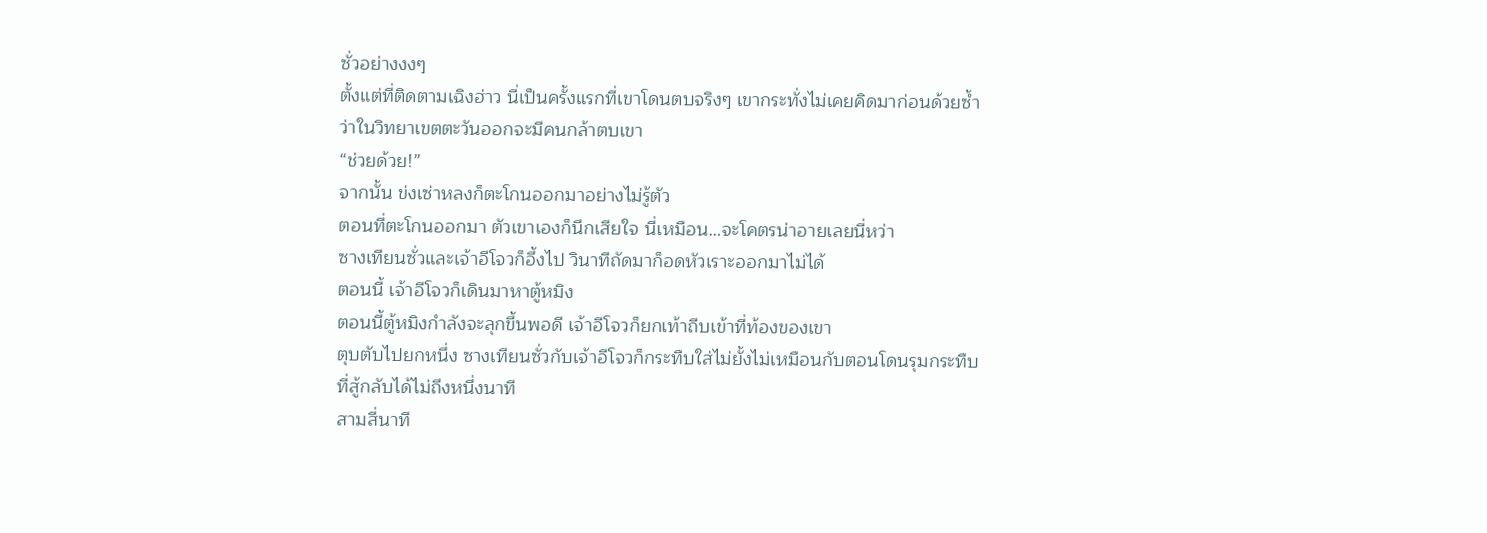ซั่วอย่างงงๆ
ตั้งแต่ที่ติดตามเฉิงฮ่าว นี่เป็นครั้งแรกที่เขาโดนตบจริงๆ เขากระทั่งไม่เคยคิดมาก่อนด้วยซ้ำว่าในวิทยาเขตตะวันออกจะมีคนกล้าตบเขา
“ช่วยด้วย!”
จากนั้น ข่งเซ่าหลงก็ตะโกนออกมาอย่างไม่รู้ตัว
ตอนที่ตะโกนออกมา ตัวเขาเองก็นึกเสียใจ นี่เหมือน…จะโคตรน่าอายเลยนี่หว่า
ซางเทียนซั่วและเจ้าอีโจวก็อึ้งไป วินาทีถัดมาก็อดหัวเราะออกมาไม่ได้
ตอนนี้ เจ้าอีโจวก็เดินมาหาตู้หมิง
ตอนนี้ตู้หมิงกำลังจะลุกขึ้นพอดี เจ้าอีโจวก็ยกเท้าถีบเข้าที่ท้องของเขา
ตุบตับไปยกหนึ่ง ซางเทียนซั่วกับเจ้าอีโจวก็กระทืบใส่ไม่ยั้งไม่เหมือนกับตอนโดนรุมกระทืบที่สู้กลับได้ไม่ถึงหนึ่งนาที
สามสี่นาที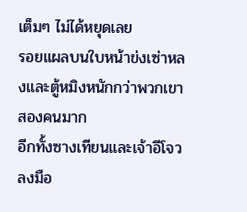เต็มๆ ไม่ได้หยุดเลย
รอยแผลบนใบหน้าข่งเซ่าหลงและตู้หมิงหนักกว่าพวกเขาสองคนมาก
อีกทั้งซางเทียนและเจ้าอีโจวลงมือ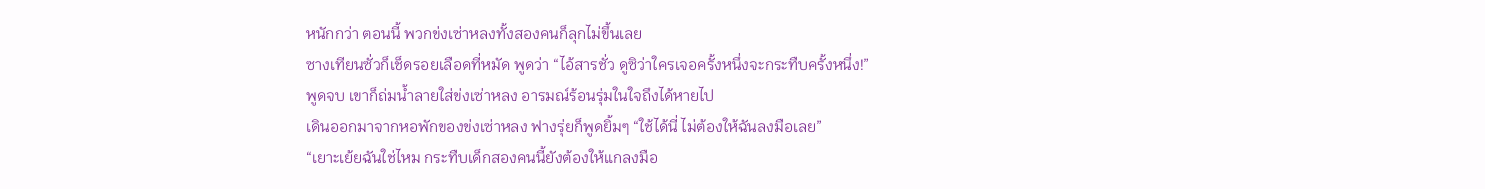หนักกว่า ตอนนี้ พวกข่งเซ่าหลงทั้งสองคนก็ลุกไม่ขึ้นเลย
ซางเทียนซั่วก็เช็ดรอยเลือดที่หมัด พูดว่า “ไอ้สารชั่ว ดูซิว่าใครเจอครั้งหนึ่งจะกระทืบครั้งหนึ่ง!”
พูดจบ เขาก็ถ่มน้ำลายใส่ข่งเซ่าหลง อารมณ์ร้อนรุ่มในใจถึงได้หายไป
เดินออกมาจากหอพักของข่งเซ่าหลง ฟางรุ่ยก็พูดยิ้มๆ “ใช้ได้นี่ ไม่ต้องให้ฉันลงมือเลย”
“เยาะเย้ยฉันใช่ไหม กระทืบเด็กสองคนนี้ยังต้องให้แกลงมือ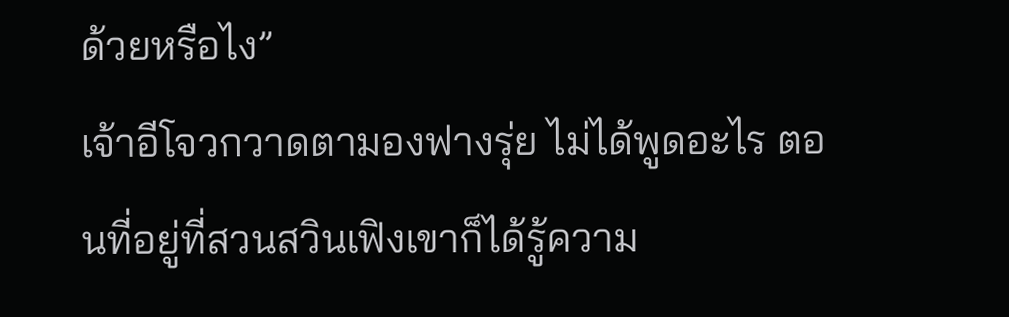ด้วยหรือไง”
เจ้าอีโจวกวาดตามองฟางรุ่ย ไม่ได้พูดอะไร ตอนที่อยู่ที่สวนสวินเฟิงเขาก็ได้รู้ความ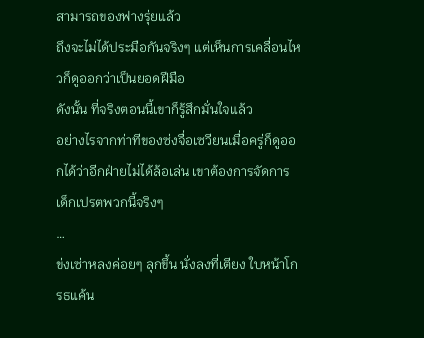สามารถของฟางรุ่ยแล้ว
ถึงจะไม่ได้ประมือกันจริงๆ แต่เห็นการเคลื่อนไหวก็ดูออกว่าเป็นยอดฝีมือ
ดังนั้น ที่จริงตอนนี้เขาก็รู้สึกมั่นใจแล้ว
อย่างไรจากท่าทีของซ่งจื่อเซวียนเมื่อครู่ก็ดูออกได้ว่าอีกฝ่ายไม่ได้ล้อเล่น เขาต้องการจัดการเด็กเปรตพวกนี้จริงๆ
…
ข่งเซ่าหลงค่อยๆ ลุกขึ้น นั่งลงที่เตียง ใบหน้าโกรธแค้น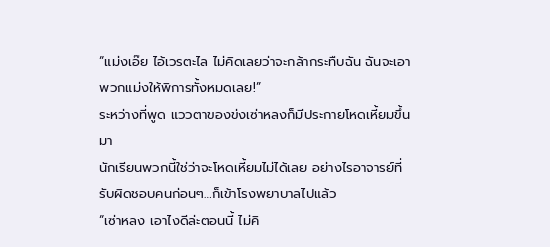“แม่งเอ๊ย ไอ้เวรตะไล ไม่คิดเลยว่าจะกล้ากระทืบฉัน ฉันจะเอาพวกแม่งให้พิการทั้งหมดเลย!”
ระหว่างที่พูด แววตาของข่งเซ่าหลงก็มีประกายโหดเหี้ยมขึ้นมา
นักเรียนพวกนี้ใช่ว่าจะโหดเหี้ยมไม่ได้เลย อย่างไรอาจารย์ที่รับผิดชอบคนก่อนๆ…ก็เข้าโรงพยาบาลไปแล้ว
“เซ่าหลง เอาไงดีล่ะตอนนี้ ไม่คิ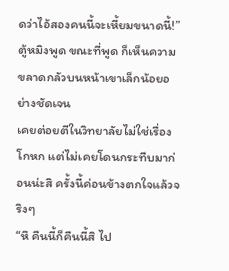ดว่าไอ้สองคนนี้จะเหี้ยมขนาดนี้!”
ตู้หมิงพูด ขณะที่พูด ก็เห็นความขลาดกลัวบนหน้าเขาเล็กน้อยอย่างชัดเจน
เคยต่อยตีในวิทยาลัยไม่ใช่เรื่องโกหก แต่ไม่เคยโดนกระทืบมาก่อนน่ะสิ ครั้งนี้ค่อนข้างตกใจแล้วจริงๆ
“หึ คืนนี้ก็คืนนี้สิ ไป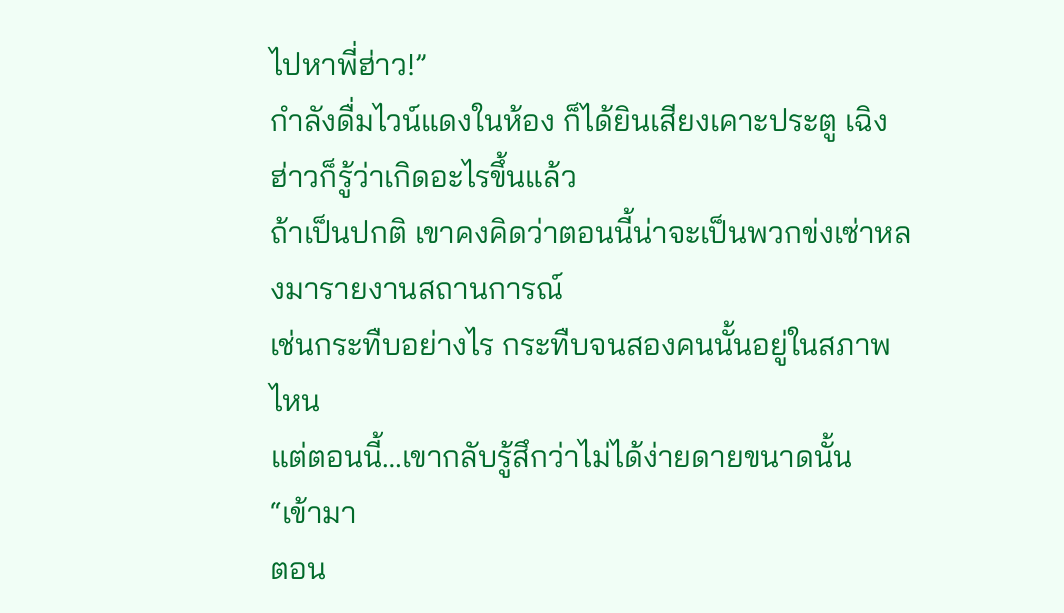ไปหาพี่ฮ่าว!”
กำลังดื่มไวน์แดงในห้อง ก็ได้ยินเสียงเคาะประตู เฉิงฮ่าวก็รู้ว่าเกิดอะไรขึ้นแล้ว
ถ้าเป็นปกติ เขาคงคิดว่าตอนนี้น่าจะเป็นพวกข่งเซ่าหลงมารายงานสถานการณ์
เช่นกระทืบอย่างไร กระทืบจนสองคนนั้นอยู่ในสภาพไหน
แต่ตอนนี้…เขากลับรู้สึกว่าไม่ได้ง่ายดายขนาดนั้น
“เข้ามา
ตอน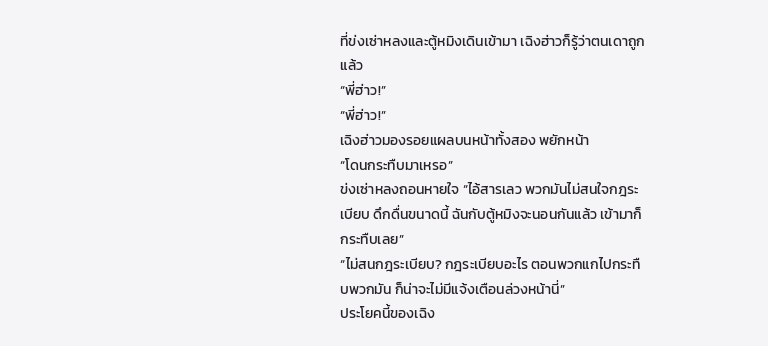ที่ข่งเซ่าหลงและตู้หมิงเดินเข้ามา เฉิงฮ่าวก็รู้ว่าตนเดาถูกแล้ว
“พี่ฮ่าว!”
“พี่ฮ่าว!”
เฉิงฮ่าวมองรอยแผลบนหน้าทั้งสอง พยักหน้า
“โดนกระทืบมาเหรอ”
ข่งเซ่าหลงถอนหายใจ “ไอ้สารเลว พวกมันไม่สนใจกฎระเบียบ ดึกดื่นขนาดนี้ ฉันกับตู้หมิงจะนอนกันแล้ว เข้ามาก็กระทืบเลย”
“ไม่สนกฎระเบียบ? กฎระเบียบอะไร ตอนพวกแกไปกระทืบพวกมัน ก็น่าจะไม่มีแจ้งเตือนล่วงหน้านี่”
ประโยคนี้ของเฉิง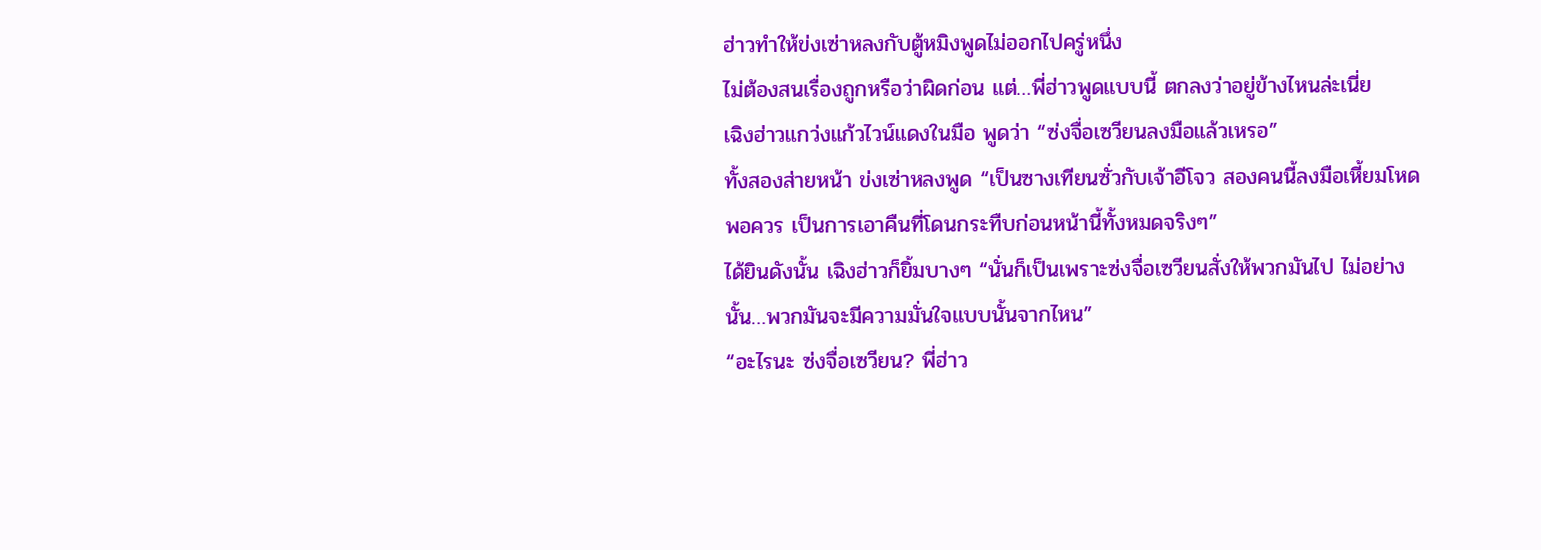ฮ่าวทำให้ข่งเซ่าหลงกับตู้หมิงพูดไม่ออกไปครู่หนึ่ง
ไม่ต้องสนเรื่องถูกหรือว่าผิดก่อน แต่…พี่ฮ่าวพูดแบบนี้ ตกลงว่าอยู่ข้างไหนล่ะเนี่ย
เฉิงฮ่าวแกว่งแก้วไวน์แดงในมือ พูดว่า “ซ่งจื่อเซวียนลงมือแล้วเหรอ”
ทั้งสองส่ายหน้า ข่งเซ่าหลงพูด “เป็นซางเทียนซั่วกับเจ้าอีโจว สองคนนี้ลงมือเหี้ยมโหดพอควร เป็นการเอาคืนที่โดนกระทืบก่อนหน้านี้ทั้งหมดจริงๆ”
ได้ยินดังนั้น เฉิงฮ่าวก็ยิ้มบางๆ “นั่นก็เป็นเพราะซ่งจื่อเซวียนสั่งให้พวกมันไป ไม่อย่างนั้น…พวกมันจะมีความมั่นใจแบบนั้นจากไหน”
“อะไรนะ ซ่งจื่อเซวียน? พี่ฮ่าว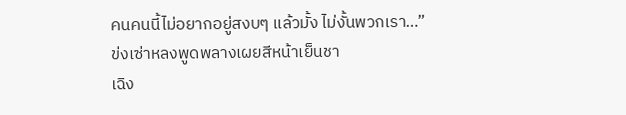คนคนนี้ไม่อยากอยู่สงบๆ แล้วมั้ง ไม่งั้นพวกเรา…”
ข่งเซ่าหลงพูดพลางเผยสีหน้าเย็นชา
เฉิง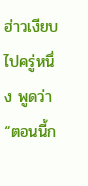ฮ่าวเงียบไปครู่หนึ่ง พูดว่า “ตอนนี้ก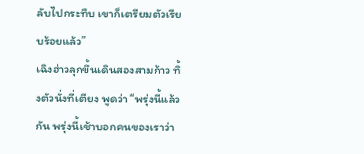ลับไปกระทืบ เขาก็เตรียมตัวเรียบร้อยแล้ว”
เฉิงฮ่าวลุกขึ้นเดินสองสามก้าว ทิ้งตัวนั่งที่เตียง พูดว่า “พรุ่งนี้แล้วกัน พรุ่งนี้เช้าบอกคนของเราว่า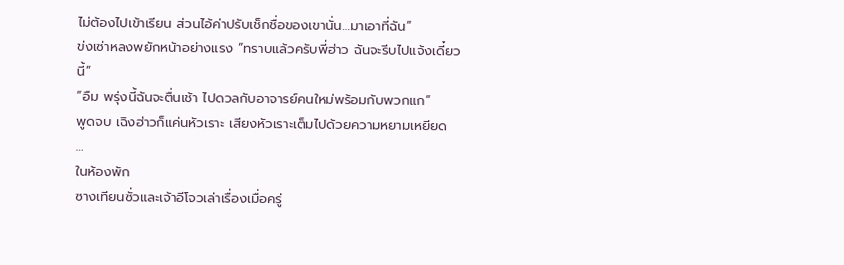ไม่ต้องไปเข้าเรียน ส่วนไอ้ค่าปรับเช็กชื่อของเขานั่น…มาเอาที่ฉัน”
ข่งเซ่าหลงพยักหน้าอย่างแรง “ทราบแล้วครับพี่ฮ่าว ฉันจะรีบไปแจ้งเดี๋ยวนี้”
“อืม พรุ่งนี้ฉันจะตื่นเช้า ไปดวลกับอาจารย์คนใหม่พร้อมกับพวกแก”
พูดจบ เฉิงฮ่าวก็แค่นหัวเราะ เสียงหัวเราะเต็มไปด้วยความหยามเหยียด
…
ในห้องพัก
ซางเทียนซั่วและเจ้าอีโจวเล่าเรื่องเมื่อครู่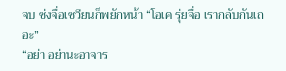จบ ซ่งจื่อเซวียนก็พยักหน้า “โอเค รุ่ยจื่อ เรากลับกันเถอะ”
“อย่า อย่านะอาจาร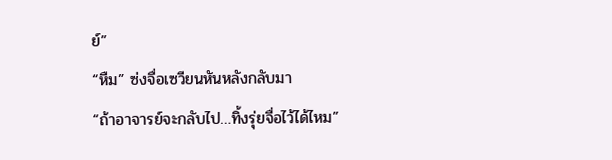ย์”
“หืม” ซ่งจื่อเซวียนหันหลังกลับมา
“ถ้าอาจารย์จะกลับไป…ทิ้งรุ่ยจื่อไว้ได้ไหม”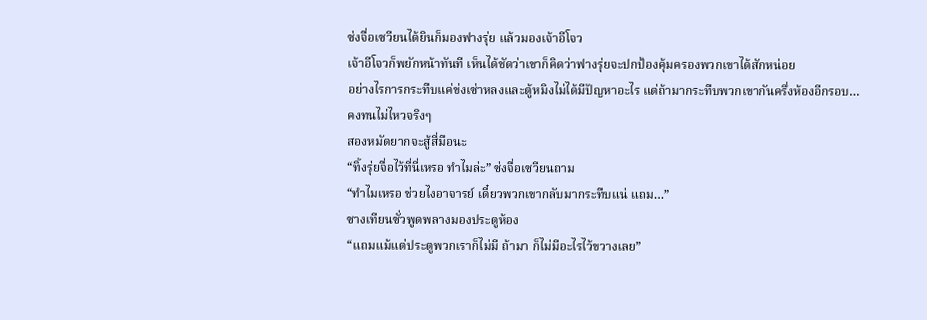ซ่งจื่อเซวียนได้ยินก็มองฟางรุ่ย แล้วมองเจ้าอีโจว
เจ้าอีโจวก็พยักหน้าทันที เห็นได้ชัดว่าเขาก็คิดว่าฟางรุ่ยจะปกป้องคุ้มครองพวกเขาได้สักหน่อย
อย่างไรการกระทืบแค่ข่งเซ่าหลงและตู้หมิงไม่ได้มีปัญหาอะไร แต่ถ้ามากระทืบพวกเขากันครึ่งห้องอีกรอบ…
คงทนไม่ไหวจริงๆ
สองหมัดยากจะสู้สี่มือนะ
“ทิ้งรุ่ยจื่อไว้ที่นี่เหรอ ทำไมล่ะ” ซ่งจื่อเซวียนถาม
“ทำไมเหรอ ช่วยไงอาจารย์ เดี๋ยวพวกเขากลับมากระทืบแน่ แถม…”
ซางเทียนซั่วพูดพลางมองประตูห้อง
“แถมแม้แต่ประตูพวกเราก็ไม่มี ถ้ามา ก็ไม่มีอะไรไว้ขวางเลย”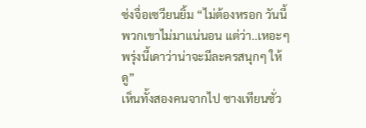ซ่งจื่อเซวียนยิ้ม “ไม่ต้องหรอก วันนี้พวกเขาไม่มาแน่นอน แต่ว่า..เหอะๆ พรุ่งนี้เดาว่าน่าจะมีละครสนุกๆ ให้ดู”
เห็นทั้งสองคนจากไป ซางเทียนซั่ว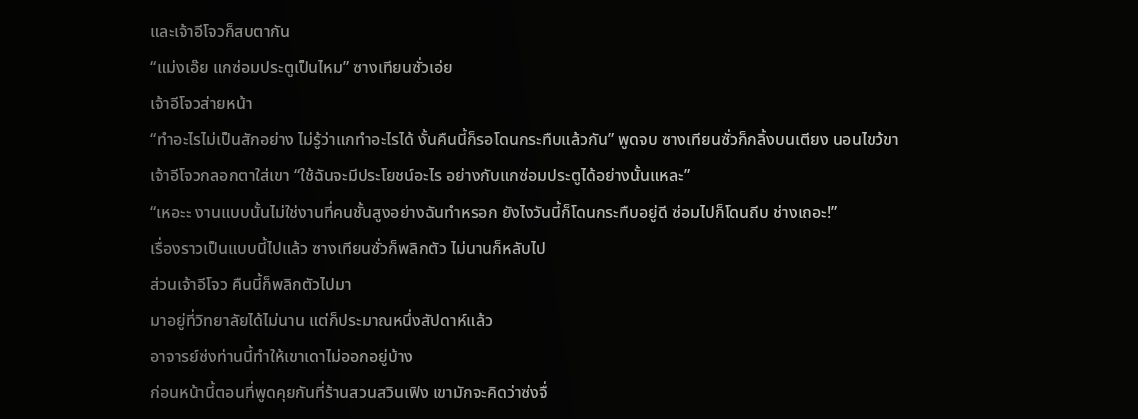และเจ้าอีโจวก็สบตากัน
“แม่งเอ๊ย แกซ่อมประตูเป็นไหม” ซางเทียนซั่วเอ่ย
เจ้าอีโจวส่ายหน้า
“ทำอะไรไม่เป็นสักอย่าง ไม่รู้ว่าแกทำอะไรได้ งั้นคืนนี้ก็รอโดนกระทืบแล้วกัน” พูดจบ ซางเทียนซั่วก็กลิ้งบนเตียง นอนไขว้ขา
เจ้าอีโจวกลอกตาใส่เขา “ใช้ฉันจะมีประโยชน์อะไร อย่างกับแกซ่อมประตูได้อย่างนั้นแหละ”
“เหอะะ งานแบบนั้นไม่ใช่งานที่คนชั้นสูงอย่างฉันทำหรอก ยังไงวันนี้ก็โดนกระทืบอยู่ดี ซ่อมไปก็โดนถีบ ช่างเถอะ!”
เรื่องราวเป็นแบบนี้ไปแล้ว ซางเทียนซั่วก็พลิกตัว ไม่นานก็หลับไป
ส่วนเจ้าอีโจว คืนนี้ก็พลิกตัวไปมา
มาอยู่ที่วิทยาลัยได้ไม่นาน แต่ก็ประมาณหนึ่งสัปดาห์แล้ว
อาจารย์ซ่งท่านนี้ทำให้เขาเดาไม่ออกอยู่บ้าง
ก่อนหน้านี้ตอนที่พูดคุยกันที่ร้านสวนสวินเฟิง เขามักจะคิดว่าซ่งจื่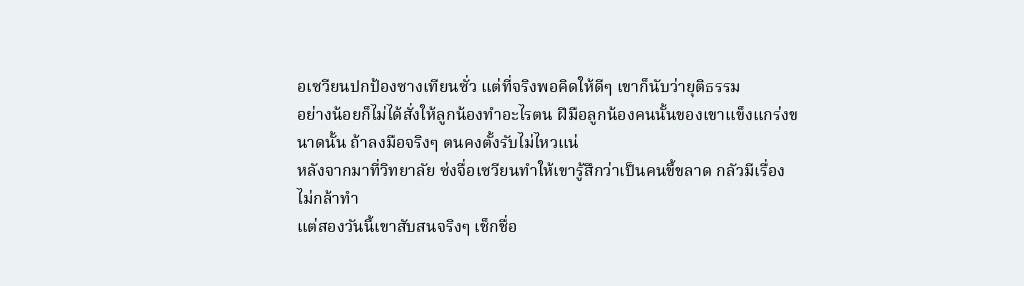อเซวียนปกป้องซางเทียนซั่ว แต่ที่จริงพอคิดให้ดีๆ เขาก็นับว่ายุติธรรม
อย่างน้อยก็ไม่ได้สั่งให้ลูกน้องทำอะไรตน ฝีมือลูกน้องคนนั้นของเขาแข็งแกร่งขนาดนั้น ถ้าลงมือจริงๆ ตนคงตั้งรับไม่ไหวแน่
หลังจากมาที่วิทยาลัย ซ่งจื่อเซวียนทำให้เขารู้สึกว่าเป็นคนขี้ขลาด กลัวมีเรื่อง ไม่กล้าทำ
แต่สองวันนี้เขาสับสนจริงๆ เช็กชื่อ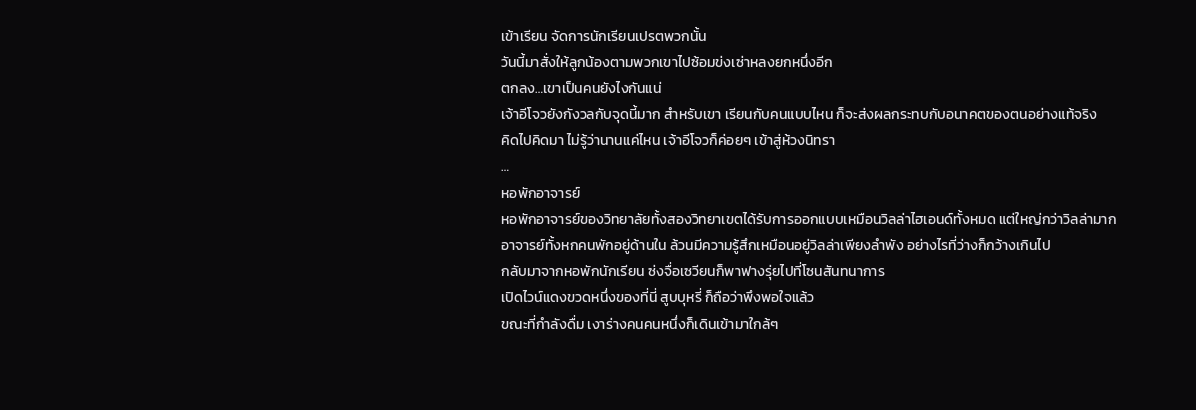เข้าเรียน จัดการนักเรียนเปรตพวกนั้น
วันนี้มาสั่งให้ลูกน้องตามพวกเขาไปซ้อมข่งเซ่าหลงยกหนึ่งอีก
ตกลง…เขาเป็นคนยังไงกันแน่
เจ้าอีโจวยังกังวลกับจุดนี้มาก สำหรับเขา เรียนกับคนแบบไหน ก็จะส่งผลกระทบกับอนาคตของตนอย่างแท้จริง
คิดไปคิดมา ไม่รู้ว่านานแค่ไหน เจ้าอีโจวก็ค่อยๆ เข้าสู่ห้วงนิทรา
…
หอพักอาจารย์
หอพักอาจารย์ของวิทยาลัยทั้งสองวิทยาเขตได้รับการออกแบบเหมือนวิลล่าไฮเอนด์ทั้งหมด แต่ใหญ่กว่าวิลล่ามาก
อาจารย์ทั้งหกคนพักอยู่ด้านใน ล้วนมีความรู้สึกเหมือนอยู่วิลล่าเพียงลำพัง อย่างไรที่ว่างก็กว้างเกินไป
กลับมาจากหอพักนักเรียน ซ่งจื่อเซวียนก็พาฟางรุ่ยไปที่โซนสันทนาการ
เปิดไวน์แดงขวดหนึ่งของที่นี่ สูบบุหรี่ ก็ถือว่าพึงพอใจแล้ว
ขณะที่กำลังดื่ม เงาร่างคนคนหนึ่งก็เดินเข้ามาใกล้ๆ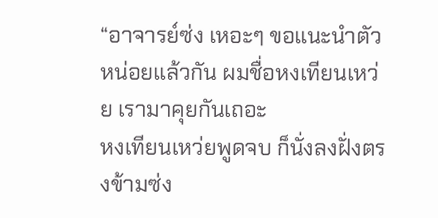“อาจารย์ซ่ง เหอะๆ ขอแนะนำตัวหน่อยแล้วกัน ผมชื่อหงเทียนเหว่ย เรามาคุยกันเถอะ
หงเทียนเหว่ยพูดจบ ก็นั่งลงฝั่งตรงข้ามซ่ง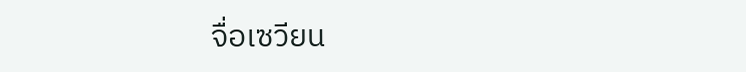จื่อเซวียน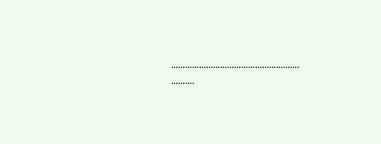……………………………………………….
……….